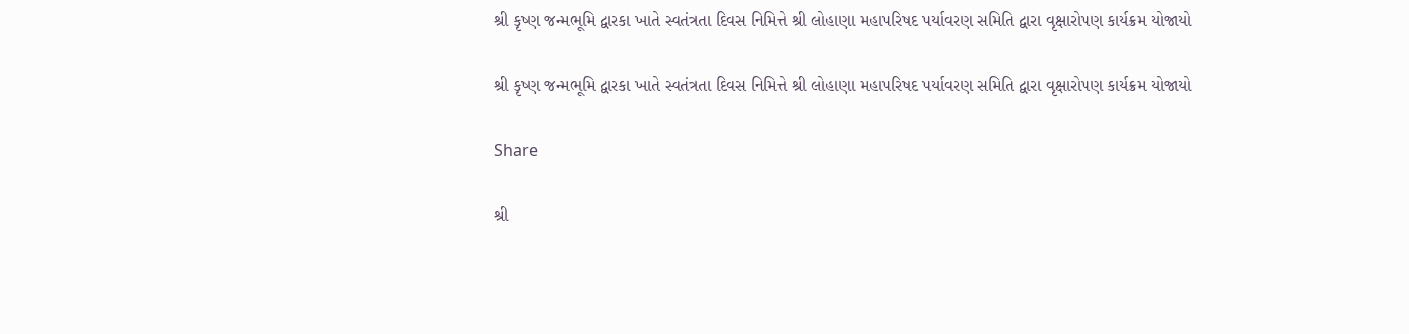શ્રી કૃષ્ણ જન્મભૂમિ દ્વારકા ખાતે સ્વતંત્રતા દિવસ નિમિત્તે શ્રી લોહાણા મહાપરિષદ પર્યાવરણ સમિતિ દ્વારા વૃક્ષારોપણ કાર્યક્રમ યોજાયો

શ્રી કૃષ્ણ જન્મભૂમિ દ્વારકા ખાતે સ્વતંત્રતા દિવસ નિમિત્તે શ્રી લોહાણા મહાપરિષદ પર્યાવરણ સમિતિ દ્વારા વૃક્ષારોપણ કાર્યક્રમ યોજાયો

Share

શ્રી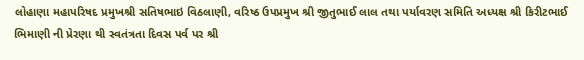લોહાણા મહાપરિષદ પ્રમુખશ્રી સતિષભાઇ વિઠલાણી, વરિષ્ઠ ઉપપ્રમુખ શ્રી જીતુભાઈ લાલ તથા પર્યાવરણ સમિતિ અધ્યક્ષ શ્રી કિરીટભાઈ ભિમાણી ની પ્રેરણા થી સ્વતંત્રતા દિવસ પર્વ પર શ્રી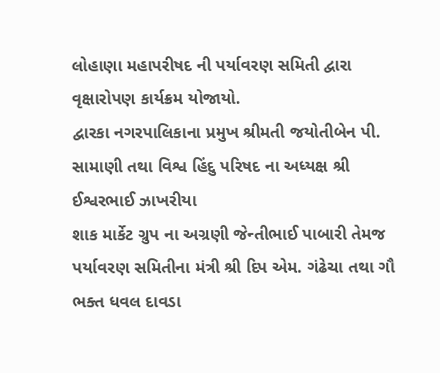લોહાણા મહાપરીષદ ની પર્યાવરણ સમિતી દ્વારા વૃક્ષારોપણ કાર્યક્રમ યોજાયો.
દ્વારકા નગરપાલિકાના પ્રમુખ શ્રીમતી જયોતીબેન પી. સામાણી તથા વિશ્વ હિંદુ પરિષદ ના અધ્યક્ષ શ્રી ઈશ્વરભાઈ ઝાખરીયા
શાક માર્કેટ ગ્રુપ ના અગ્રણી જેન્તીભાઈ પાબારી તેમજ પર્યાવરણ સમિતીના મંત્રી શ્રી દિપ એમ. ગંઢેચા તથા ગૌ ભક્ત ધવલ દાવડા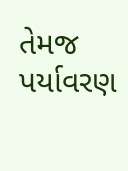તેમજ પર્યાવરણ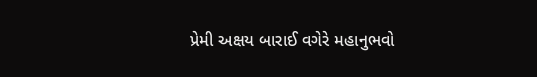પ્રેમી અક્ષય બારાઈ વગેરે મહાનુભવો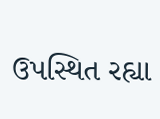ઉપસ્થિત રહ્યા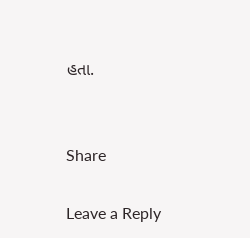હતા.


Share

Leave a Reply